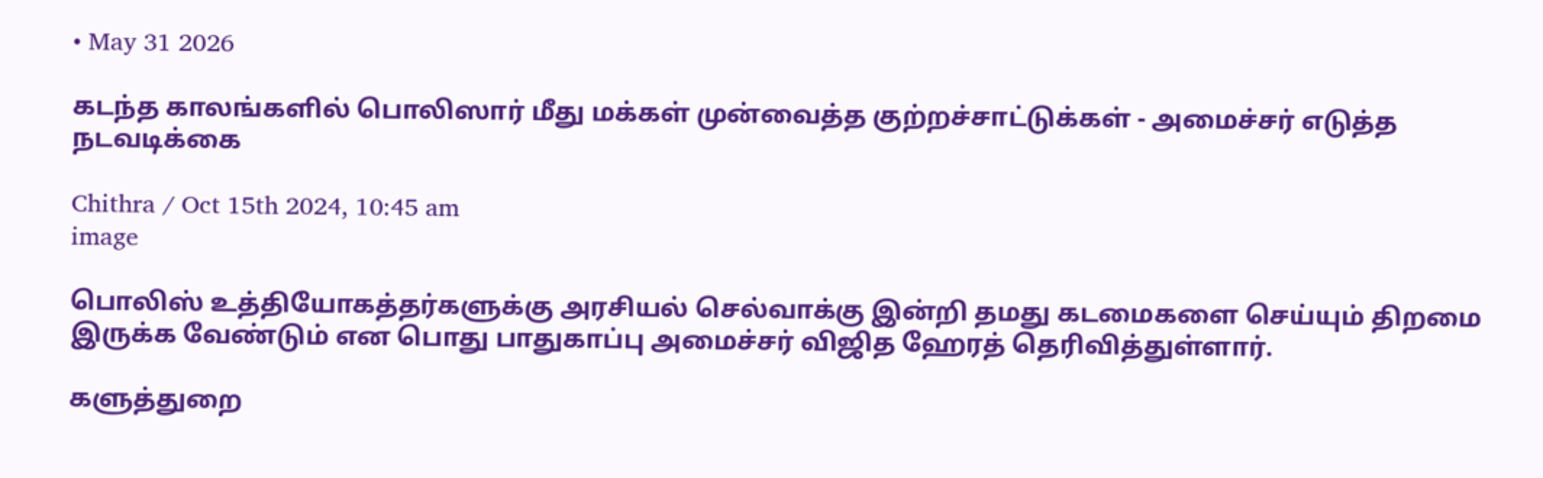• May 31 2026

கடந்த காலங்களில் பொலிஸார் மீது மக்கள் முன்வைத்த குற்றச்சாட்டுக்கள் - அமைச்சர் எடுத்த நடவடிக்கை

Chithra / Oct 15th 2024, 10:45 am
image

பொலிஸ் உத்தியோகத்தர்களுக்கு அரசியல் செல்வாக்கு இன்றி தமது கடமைகளை செய்யும் திறமை இருக்க வேண்டும் என பொது பாதுகாப்பு அமைச்சர் விஜித ஹேரத் தெரிவித்துள்ளார்.

களுத்துறை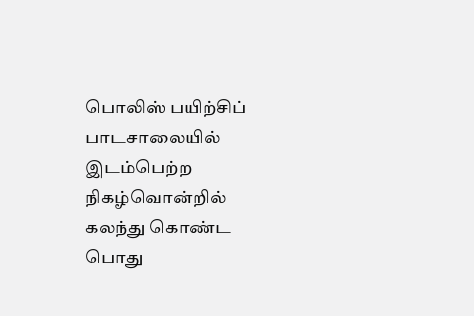பொலிஸ் பயிற்சிப் பாடசாலையில் இடம்பெற்ற நிகழ்வொன்றில் கலந்து கொண்ட பொது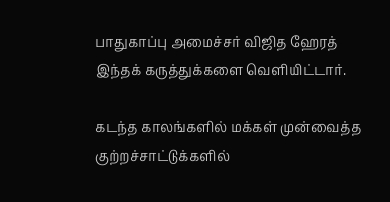பாதுகாப்பு அமைச்சர் விஜித ஹேரத் இந்தக் கருத்துக்களை வெளியிட்டார்.

கடந்த காலங்களில் மக்கள் முன்வைத்த குற்றச்சாட்டுக்களில்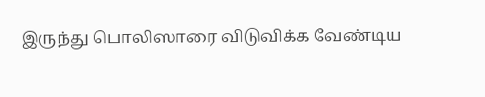இருந்து பொலிஸாரை விடுவிக்க வேண்டிய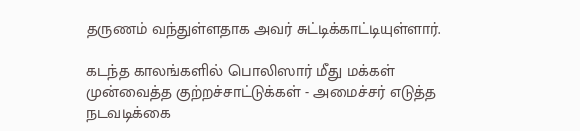தருணம் வந்துள்ளதாக அவர் சுட்டிக்காட்டியுள்ளார்.

கடந்த காலங்களில் பொலிஸார் மீது மக்கள் முன்வைத்த குற்றச்சாட்டுக்கள் - அமைச்சர் எடுத்த நடவடிக்கை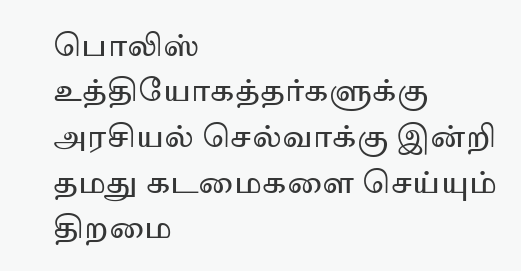பொலிஸ் உத்தியோகத்தர்களுக்கு அரசியல் செல்வாக்கு இன்றி தமது கடமைகளை செய்யும் திறமை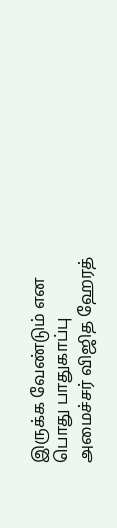இருக்க வேண்டும் என பொது பாதுகாப்பு அமைச்சர் விஜித ஹேரத்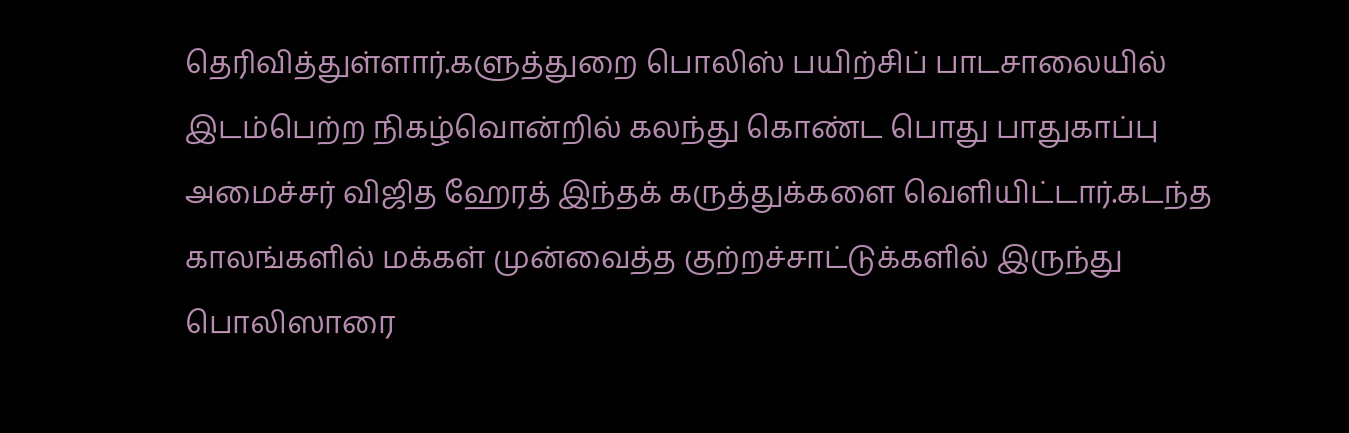தெரிவித்துள்ளார்.களுத்துறை பொலிஸ் பயிற்சிப் பாடசாலையில் இடம்பெற்ற நிகழ்வொன்றில் கலந்து கொண்ட பொது பாதுகாப்பு அமைச்சர் விஜித ஹேரத் இந்தக் கருத்துக்களை வெளியிட்டார்.கடந்த காலங்களில் மக்கள் முன்வைத்த குற்றச்சாட்டுக்களில் இருந்து பொலிஸாரை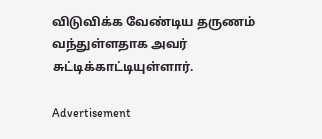விடுவிக்க வேண்டிய தருணம் வந்துள்ளதாக அவர் சுட்டிக்காட்டியுள்ளார்.

Advertisement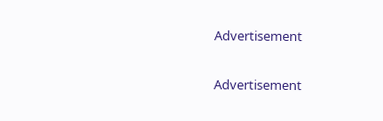Advertisement

Advertisement